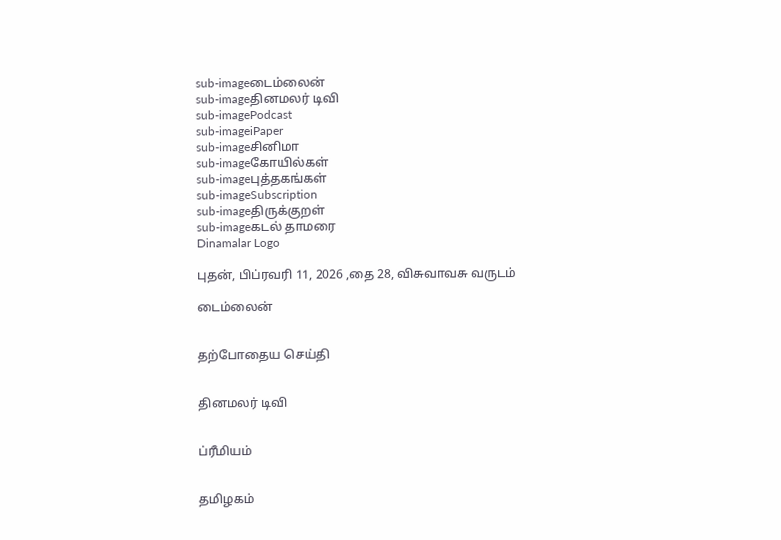sub-imageடைம்லைன்
sub-imageதினமலர் டிவி
sub-imagePodcast
sub-imageiPaper
sub-imageசினிமா
sub-imageகோயில்கள்
sub-imageபுத்தகங்கள்
sub-imageSubscription
sub-imageதிருக்குறள்
sub-imageகடல் தாமரை
Dinamalar Logo

புதன், பிப்ரவரி 11, 2026 ,தை 28, விசுவாவசு வருடம்

டைம்லைன்


தற்போதைய செய்தி


தினமலர் டிவி


ப்ரீமியம்


தமிழகம்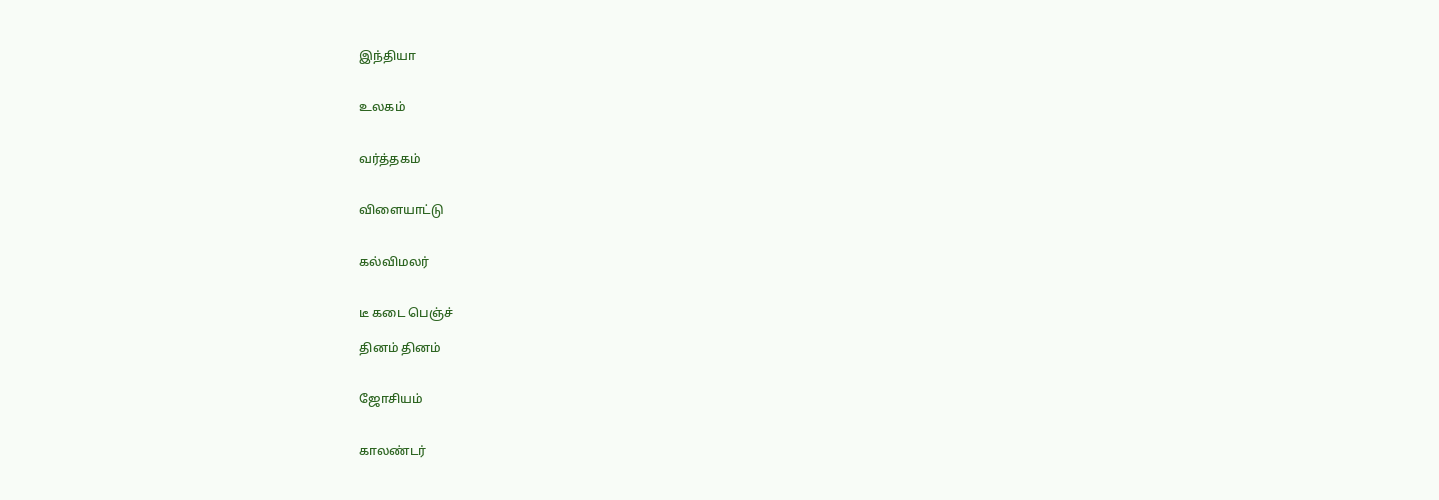இந்தியா


உலகம்


வர்த்தகம்


விளையாட்டு


கல்விமலர்


டீ கடை பெஞ்ச்

தினம் தினம்


ஜோசியம்


காலண்டர்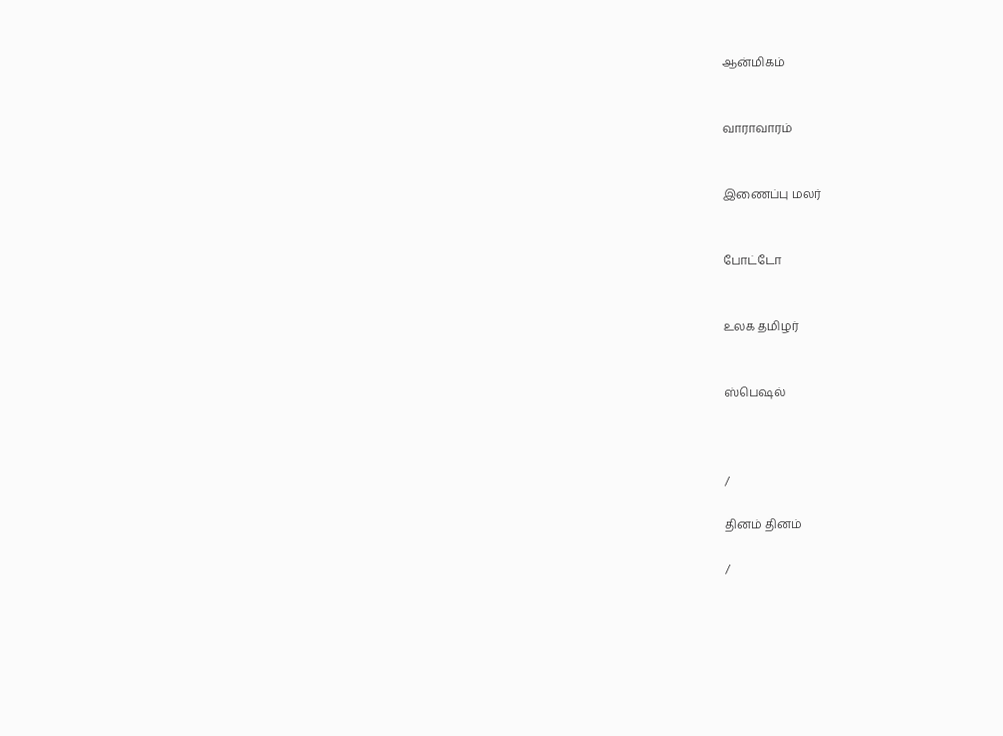ஆன்மிகம்


வாராவாரம்


இணைப்பு மலர்


போட்டோ


உலக தமிழர்


ஸ்பெஷல்



/

தினம் தினம்

/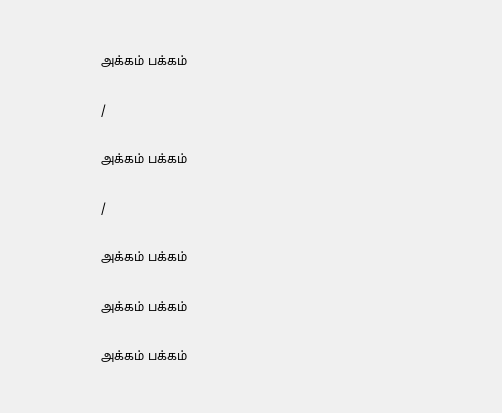அக்கம் பக்கம்

/

அக்கம் பக்கம்

/

அக்கம் பக்கம்

அக்கம் பக்கம்

அக்கம் பக்கம்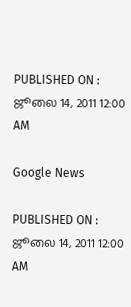PUBLISHED ON : ஜூலை 14, 2011 12:00 AM

Google News

PUBLISHED ON : ஜூலை 14, 2011 12:00 AM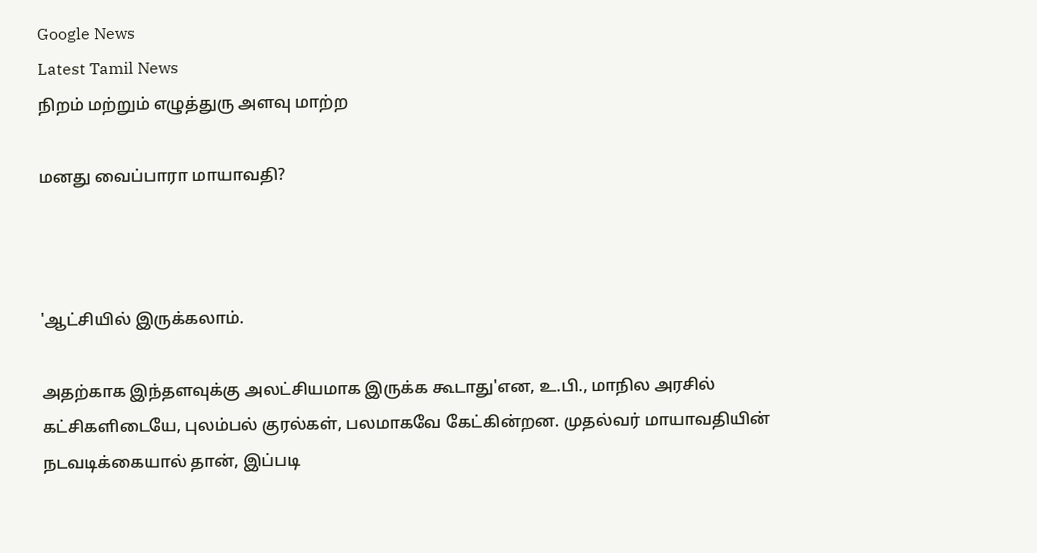Google News
Latest Tamil News
நிறம் மற்றும் எழுத்துரு அளவு மாற்ற

மனது வைப்பாரா மாயாவதி?



'ஆட்சியில் இருக்கலாம்.

அதற்காக இந்தளவுக்கு அலட்சியமாக இருக்க கூடாது'என, உ.பி., மாநில அரசில் கட்சிகளிடையே, புலம்பல் குரல்கள், பலமாகவே கேட்கின்றன. முதல்வர் மாயாவதியின் நடவடிக்கையால் தான், இப்படி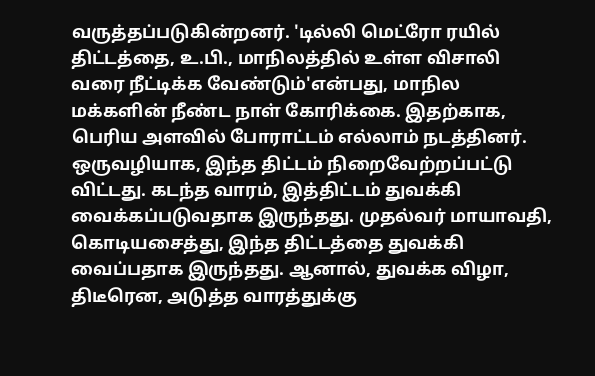வருத்தப்படுகின்றனர். 'டில்லி மெட்ரோ ரயில் திட்டத்தை, உ.பி., மாநிலத்தில் உள்ள விசாலி வரை நீட்டிக்க வேண்டும்'என்பது, மாநில மக்களின் நீண்ட நாள் கோரிக்கை. இதற்காக, பெரிய அளவில் போராட்டம் எல்லாம் நடத்தினர். ஒருவழியாக, இந்த திட்டம் நிறைவேற்றப்பட்டு விட்டது. கடந்த வாரம், இத்திட்டம் துவக்கி வைக்கப்படுவதாக இருந்தது. முதல்வர் மாயாவதி, கொடியசைத்து, இந்த திட்டத்தை துவக்கி வைப்பதாக இருந்தது. ஆனால், துவக்க விழா, திடீரென, அடுத்த வாரத்துக்கு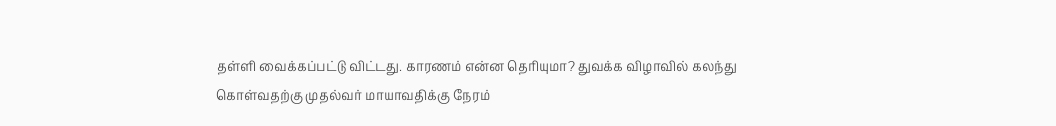தள்ளி வைக்கப்பட்டு விட்டது. காரணம் என்ன தெரியுமா? துவக்க விழாவில் கலந்து கொள்வதற்கு முதல்வர் மாயாவதிக்கு நேரம்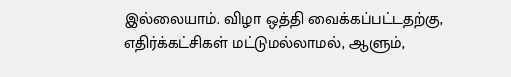இல்லையாம். விழா ஒத்தி வைக்கப்பட்டதற்கு, எதிர்க்கட்சிகள் மட்டுமல்லாமல், ஆளும்,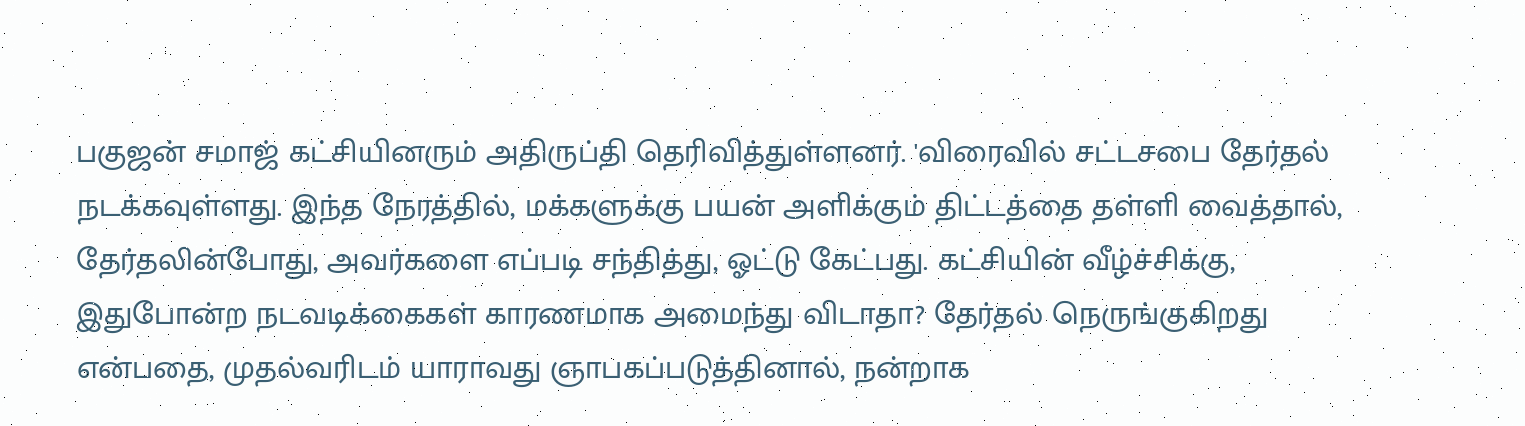பகுஜன் சமாஜ் கட்சியினரும் அதிருப்தி தெரிவித்துள்ளனர். 'விரைவில் சட்டசபை தேர்தல் நடக்கவுள்ளது. இந்த நேரத்தில், மக்களுக்கு பயன் அளிக்கும் திட்டத்தை தள்ளி வைத்தால், தேர்தலின்போது, அவர்களை எப்படி சந்தித்து, ஓட்டு கேட்பது. கட்சியின் வீழ்ச்சிக்கு, இதுபோன்ற நடவடிக்கைகள் காரணமாக அமைந்து விடாதா? தேர்தல் நெருங்குகிறது என்பதை, முதல்வரிடம் யாராவது ஞாபகப்படுத்தினால், நன்றாக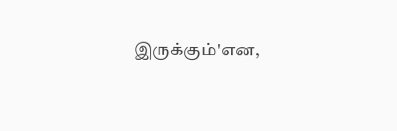இருக்கும்'என,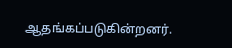ஆதங்கப்படுகின்றனர்.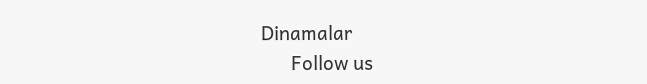Dinamalar
      Follow us